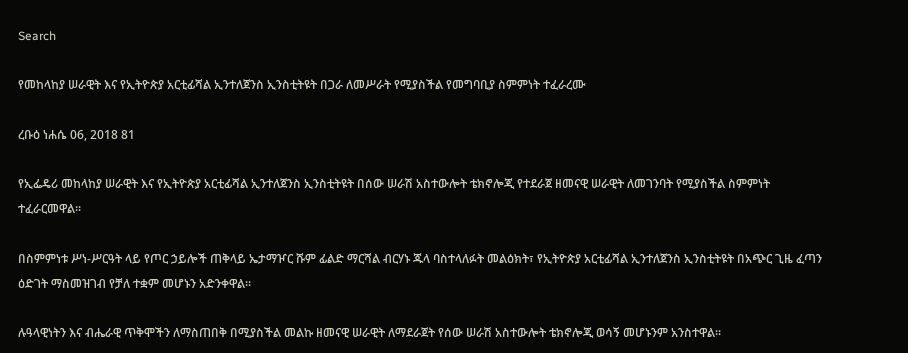Search

የመከላከያ ሠራዊት እና የኢትዮጵያ አርቲፊሻል ኢንተለጀንስ ኢንስቲትዩት በጋራ ለመሥራት የሚያስችል የመግባቢያ ስምምነት ተፈራረሙ

ረቡዕ ነሐሴ 06, 2018 81

የኢፌዴሪ መከላከያ ሠራዊት እና የኢትዮጵያ አርቲፊሻል ኢንተለጀንስ ኢንስቲትዩት በሰው ሠራሽ አስተውሎት ቴክኖሎጂ የተደራጀ ዘመናዊ ሠራዊት ለመገንባት የሚያስችል ስምምነት ተፈራርመዋል።

በስምምነቱ ሥነ-ሥርዓት ላይ የጦር ኃይሎች ጠቅላይ ኤታማዦር ሹም ፊልድ ማርሻል ብርሃኑ ጁላ ባስተላለፉት መልዕክት፣ የኢትዮጵያ አርቲፊሻል ኢንተለጀንስ ኢንስቲትዩት በአጭር ጊዜ ፈጣን ዕድገት ማስመዝገብ የቻለ ተቋም መሆኑን አድንቀዋል።

ሉዓላዊነትን እና ብሔራዊ ጥቅሞችን ለማስጠበቅ በሚያስችል መልኩ ዘመናዊ ሠራዊት ለማደራጀት የሰው ሠራሽ አስተውሎት ቴክኖሎጂ ወሳኝ መሆኑንም አንስተዋል።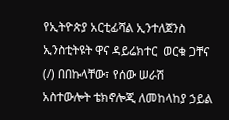የኢትዮጵያ አርቲፊሻል ኢንተለጀንስ ኢንስቲትዩት ዋና ዳይሬክተር  ወርቁ ጋቸና (/) በበኩላቸው፣ የሰው ሠራሽ አስተውሎት ቴክኖሎጂ ለመከላከያ ኃይል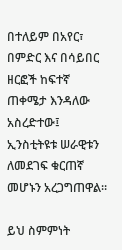በተለይም በአየር፣ በምድር እና በሳይበር ዘርፎች ከፍተኛ ጠቀሜታ እንዳለው አስረድተው፤ ኢንስቲትዩቱ ሠራዊቱን ለመደገፍ ቁርጠኛ መሆኑን አረጋግጠዋል።

ይህ ስምምነት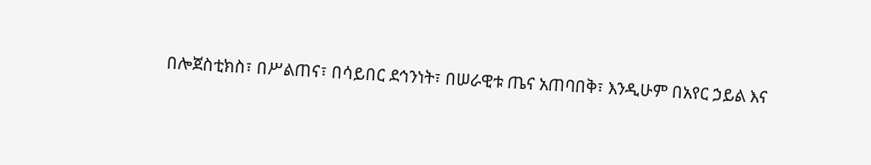በሎጀስቲክስ፣ በሥልጠና፣ በሳይበር ደኅንነት፣ በሠራዊቱ ጤና አጠባበቅ፣ እንዲሁም በአየር ኃይል እና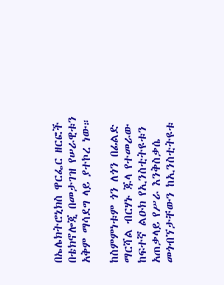በኤሌክትሮኒክስ ዋርፌር ዘርፎች በቴክኖሎጂ በመታገዝ የሠራዊቱን አቅም ማሳደግ ላይ ያተኮረ ነው።

ከስምምነቱም ጎን ለጎን በፊልድ ማርሻል ብርሃኑ ጁላ የተመራው ከፍተኛ ልዑክ የኢንስቲትዩቱን አጠቃላይ የሥራ እንቅስቃሴ መጎብኘታቸውን ከኢንስቲትዩቱ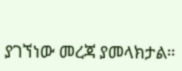ያገኘነው መረጃ ያመላክታል።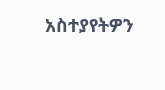አስተያየትዎን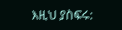እዚህ ያስፍሩ: